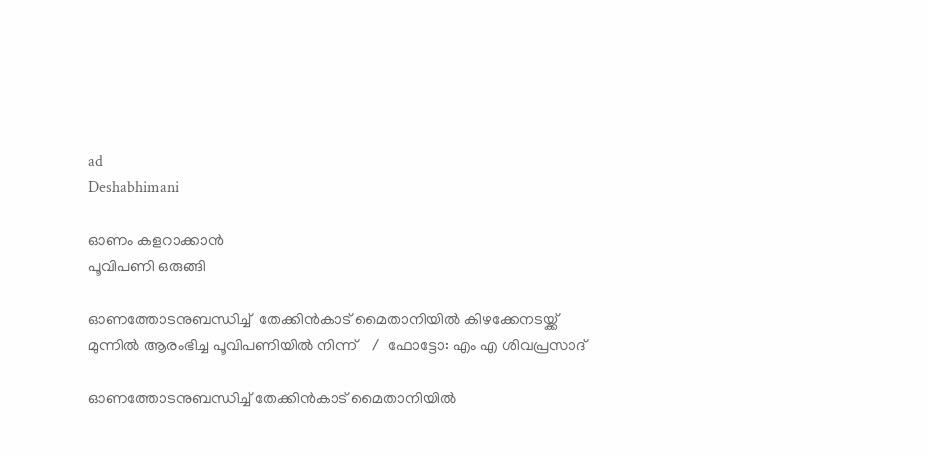ad
Deshabhimani

ഓണം കളറാക്കാന്‍
പൂവിപണി ഒരുങ്ങി

ഓണത്തോടനുബന്ധിച്ച്  തേക്കിൻകാട് മൈതാനിയിൽ കിഴക്കേനടയ്ക്ക് മുന്നിൽ ആരംഭിച്ച പൂവിപണിയിൽ നിന്ന്    /  ഫോട്ടോ: എം എ ശിവപ്രസാദ്

ഓണത്തോടനുബന്ധിച്ച് തേക്കിൻകാട് മൈതാനിയിൽ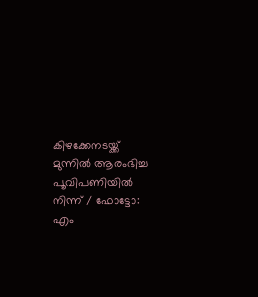കിഴക്കേനടയ്ക്ക് മുന്നിൽ ആരംഭിച്ച പൂവിപണിയിൽ നിന്ന് / ഫോട്ടോ: എം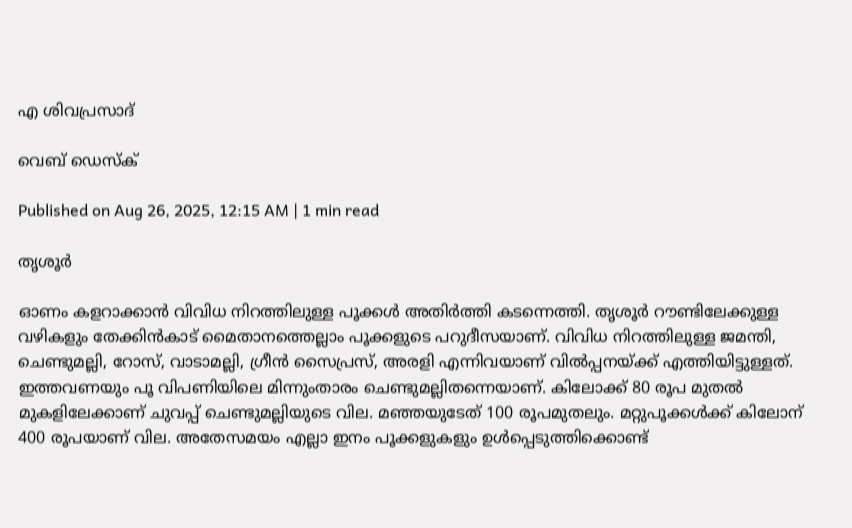എ ശിവപ്രസാദ്

വെബ് ഡെസ്ക്

Published on Aug 26, 2025, 12:15 AM | 1 min read

തൃശൂര്‍

ഓണം കളറാക്കാൻ വിവിധ നിറത്തിലുള്ള പൂക്കള്‍ അതിർത്തി കടന്നെത്തി. തൃശൂര്‍ റൗണ്ടിലേക്കുള്ള വഴികളും തേക്കിന്‍കാട് മൈതാനത്തെല്ലാം പൂക്കളുടെ പറുദീസയാണ്. വിവിധ നിറത്തിലുള്ള ജമന്തി, ചെണ്ടുമല്ലി, റോസ്, വാടാമല്ലി, ഗ്രീൻ സൈപ്രസ്, അരളി എന്നിവയാണ് വില്‍പ്പനയ്ക്ക് എത്തിയിട്ടുള്ളത്. ഇത്തവണയും പൂ വിപണിയിലെ മിന്നുംതാരം ചെണ്ടുമല്ലിതന്നെയാണ്. കിലോക്ക്‌ 80 രൂപ മുതല്‍ മുകളിലേക്കാണ് ചുവപ്പ് ചെണ്ടുമല്ലിയുടെ വില. മഞ്ഞയുടേത് 100 രൂപമുതലും. മറ്റുപൂക്കള്‍ക്ക് കിലോന് 400 രൂപയാണ് വില. അതേസമയം എല്ലാ ഇനം പൂക്കളുകളും ഉള്‍പ്പെടുത്തിക്കൊണ്ട്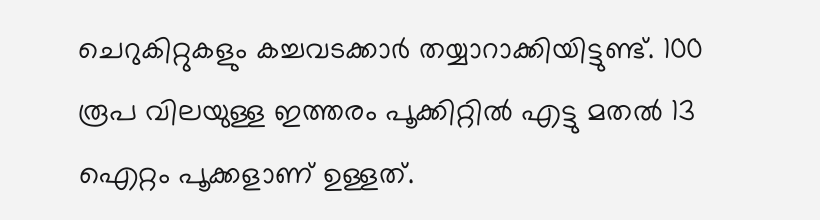ചെറുകിറ്റുകളും കച്ചവടക്കാര്‍ തയ്യാറാക്കിയിട്ടുണ്ട്. 100 രൂപ വിലയുള്ള ഇത്തരം പൂക്കിറ്റില്‍ എട്ടു മതല്‍ 13 ഐറ്റം പൂക്കളാണ് ഉള്ളത്.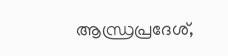ആന്ധ്രപ്രദേശ്,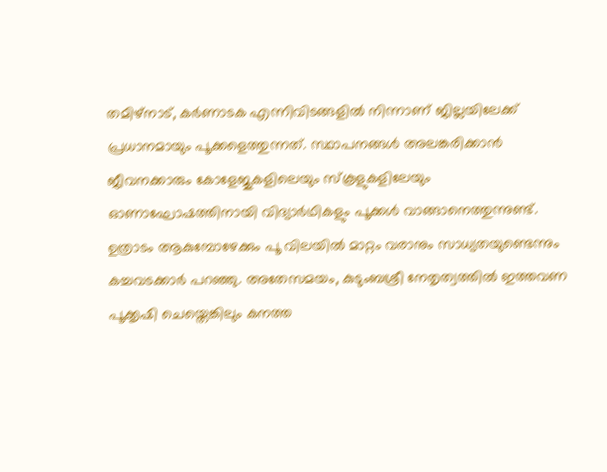തമിഴ്നാട്, കര്‍ണാടക എന്നിവിടങ്ങളില്‍ നിന്നാണ് ജില്ലയിലേക്ക് പ്രധാനമായും പൂക്കളെത്തുന്നത്. സ്ഥാപനങ്ങൾ അലങ്കരിക്കാൻ ജീവനക്കാരും കോളേജുകളിലെയും സ്കൂളുകളിലേയും ഓണാഘോഷത്തിനായി വിദ്യാർഥികളും പൂക്കൾ വാങ്ങാനെത്തുന്നുണ്ട്. ഉത്രാടം ആകുമ്പോഴേക്കും പൂ വിലയിൽ മാറ്റം വരാനും സാധ്യതയുണ്ടെന്നും കച്ചവടക്കാർ പറഞ്ഞു. അതേസമയം, കുടുംബശ്രീ നേതൃത്വത്തില്‍ ഇത്തവണ പൂക്കൃഷി ചെയ്തെങ്കിലും കനത്ത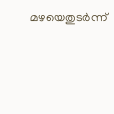മഴയെതുടര്‍ന്ന്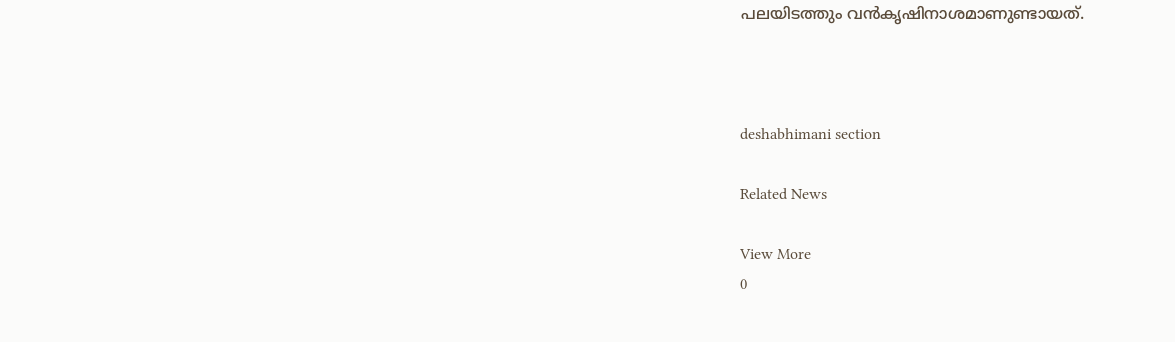പലയിടത്തും വന്‍കൃഷിനാശമാണുണ്ടായത്.



deshabhimani section

Related News

View More
0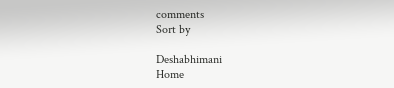comments
Sort by

Deshabhimani
Home